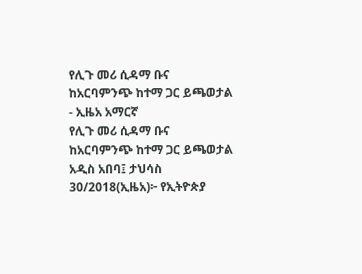የሊጉ መሪ ሲዳማ ቡና ከአርባምንጭ ከተማ ጋር ይጫወታል - ኢዜአ አማርኛ
የሊጉ መሪ ሲዳማ ቡና ከአርባምንጭ ከተማ ጋር ይጫወታል
አዲስ አበባ፤ ታህሳስ 30/2018(ኢዜአ)፦ የኢትዮጵያ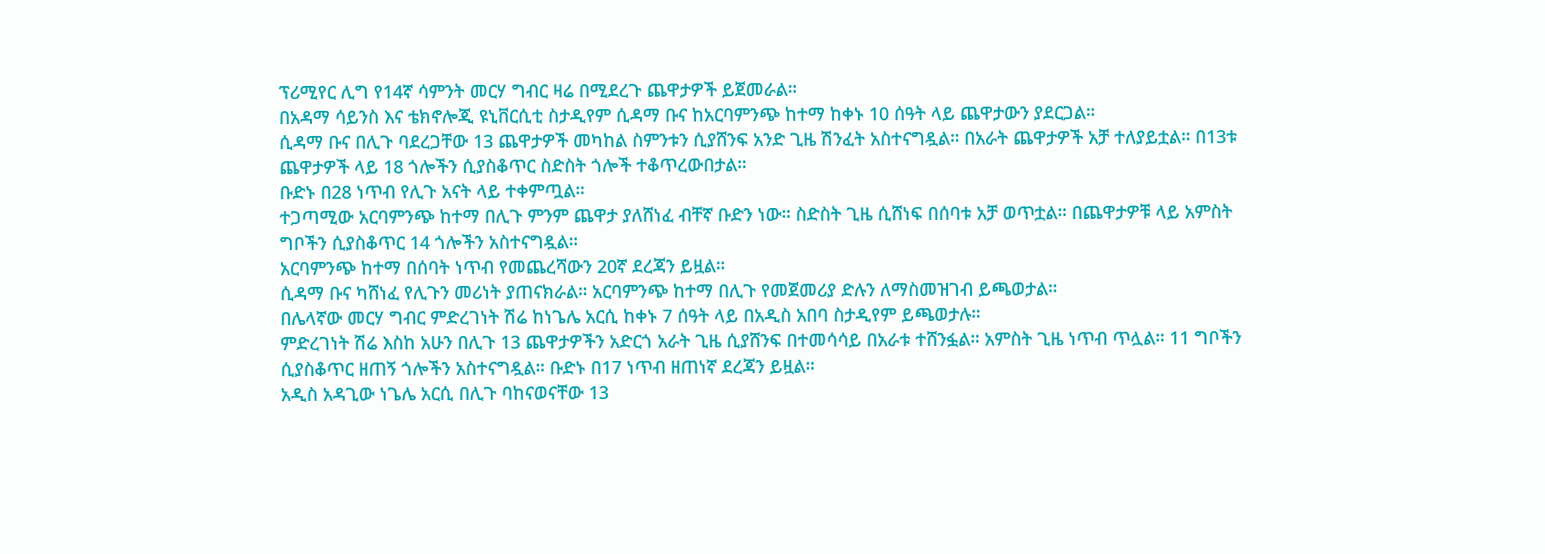ፕሪሚየር ሊግ የ14ኛ ሳምንት መርሃ ግብር ዛሬ በሚደረጉ ጨዋታዎች ይጀመራል።
በአዳማ ሳይንስ እና ቴክኖሎጂ ዩኒቨርሲቲ ስታዲየም ሲዳማ ቡና ከአርባምንጭ ከተማ ከቀኑ 10 ሰዓት ላይ ጨዋታውን ያደርጋል።
ሲዳማ ቡና በሊጉ ባደረጋቸው 13 ጨዋታዎች መካከል ስምንቱን ሲያሸንፍ አንድ ጊዜ ሽንፈት አስተናግዷል። በአራት ጨዋታዎች አቻ ተለያይቷል። በ13ቱ ጨዋታዎች ላይ 18 ጎሎችን ሲያስቆጥር ስድስት ጎሎች ተቆጥረውበታል።
ቡድኑ በ28 ነጥብ የሊጉ አናት ላይ ተቀምጧል።
ተጋጣሚው አርባምንጭ ከተማ በሊጉ ምንም ጨዋታ ያለሸነፈ ብቸኛ ቡድን ነው። ስድስት ጊዜ ሲሸነፍ በሰባቱ አቻ ወጥቷል። በጨዋታዎቹ ላይ አምስት ግቦችን ሲያስቆጥር 14 ጎሎችን አስተናግዷል።
አርባምንጭ ከተማ በሰባት ነጥብ የመጨረሻውን 20ኛ ደረጃን ይዟል።
ሲዳማ ቡና ካሸነፈ የሊጉን መሪነት ያጠናክራል። አርባምንጭ ከተማ በሊጉ የመጀመሪያ ድሉን ለማስመዝገብ ይጫወታል።
በሌላኛው መርሃ ግብር ምድረገነት ሽሬ ከነጌሌ አርሲ ከቀኑ 7 ሰዓት ላይ በአዲስ አበባ ስታዲየም ይጫወታሉ።
ምድረገነት ሽሬ እስከ አሁን በሊጉ 13 ጨዋታዎችን አድርጎ አራት ጊዜ ሲያሸንፍ በተመሳሳይ በአራቱ ተሸንፏል። አምስት ጊዜ ነጥብ ጥሏል። 11 ግቦችን ሲያስቆጥር ዘጠኝ ጎሎችን አስተናግዷል። ቡድኑ በ17 ነጥብ ዘጠነኛ ደረጃን ይዟል።
አዲስ አዳጊው ነጌሌ አርሲ በሊጉ ባከናወናቸው 13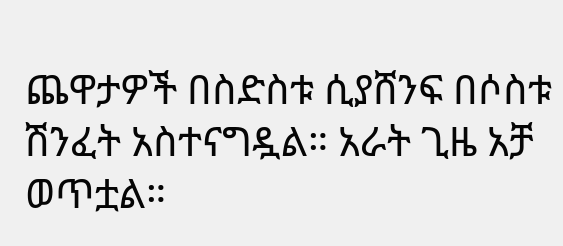ጨዋታዎች በስድስቱ ሲያሸንፍ በሶስቱ ሽንፈት አስተናግዷል። አራት ጊዜ አቻ ወጥቷል።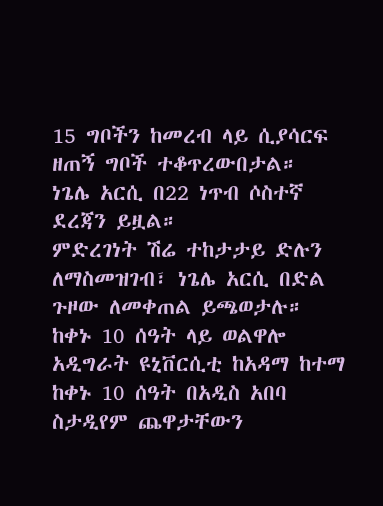15 ግቦችን ከመረብ ላይ ሲያሳርፍ ዘጠኝ ግቦች ተቆጥረውበታል።
ነጌሌ አርሲ በ22 ነጥብ ሶስተኛ ደረጃን ይዟል።
ምድረገነት ሽሬ ተከታታይ ድሉን ለማስመዝገብ፣ ነጌሌ አርሲ በድል ጉዞው ለመቀጠል ይጫወታሉ።
ከቀኑ 10 ሰዓት ላይ ወልዋሎ አዲግራት ዩኒቨርሲቲ ከአዳማ ከተማ ከቀኑ 10 ሰዓት በአዲስ አበባ ስታዲየም ጨዋታቸውን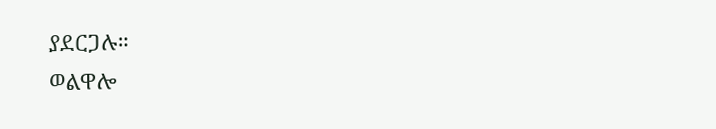ያደርጋሉ።
ወልዋሎ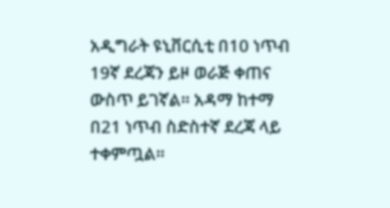አዲግራት ዩኒቨርሲቲ በ10 ነጥብ 19ኛ ደረጃን ይዞ ወራጅ ቀጠና ውስጥ ይገኛል። አዳማ ከተማ በ21 ነጥብ ስድስተኛ ደረጃ ላይ ተቀምጧል።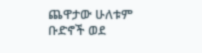ጨዋታው ሁለቱም ቡድኖች ወደ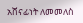አሸናፊነት ለመመለስ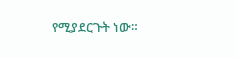የሚያደርጉት ነው።